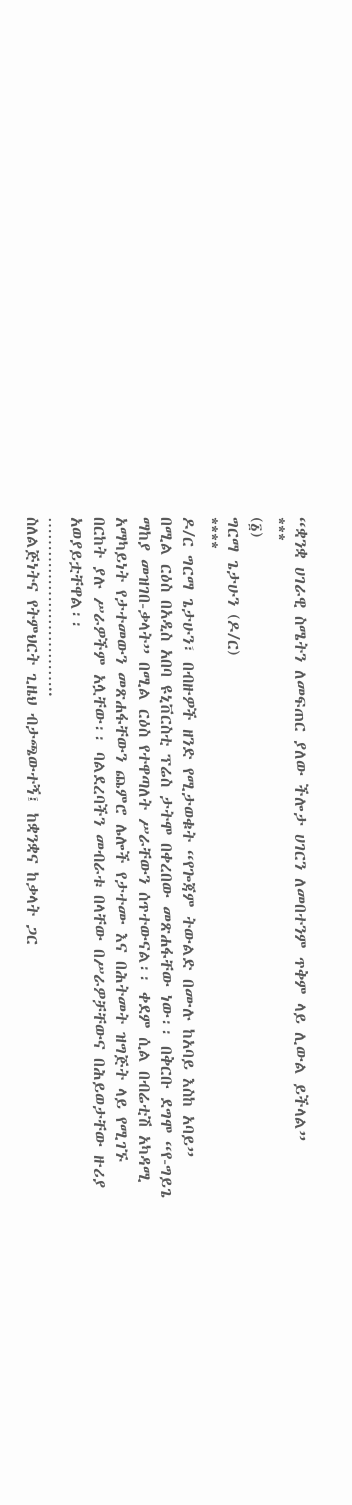“ቋንቋ ሀገራዊ ስሜትን ለመፍጠር ያለው ችሎታ ሀገርን ለመበተንም ጥቅም ላይ ሊውል ይችላል”
***
(፩)
ግርማ ጌታሁን (ዶ/ር)
****
ዶ/ር ግርማ ጌታሁን፣ በብዙዎች ዘንድ የሚታወቁት “የጐጃም ትውልድ በሙሉ ከአባይ እስከ አባይ” በሚል ርዕስ በአዲስ አበባ ዩኒቨርስቲ ፕሬስ ታትሞ በቀረበው መጽሐፋቸው ነው፡፡ በቅርቡ ደግሞ “የ-ግይጌ ማከያ መዝገበ-ቃላት” በሚል ርዕስ የተዋጣለት ሥራቸውን ሰጥተውናል፡፡ ቀደም ሲል በብሬቲሽ አካዳሚ አማካይነት የታተመውን መጽሐፋቸውን ጨምሮ ሌሎች የታተሙ እና በሕትመት ዝግጅት ላይ የሚገኙ በርከት ያሉ ሥራዎችም አሏቸው፡፡ ባልደረባችን መብራቱ በላቸው በሥራዎቻቸውና በሕይወታቸው ዙሪያ አወያይቷቸዋል፡፡
…………………………..
ስለልጅነትና የትምህርት ጊዜህ ብታጫውተኝ፤ ከቋንቋና ከቃላት ጋር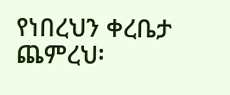የነበረህን ቀረቤታ ጨምረህ፡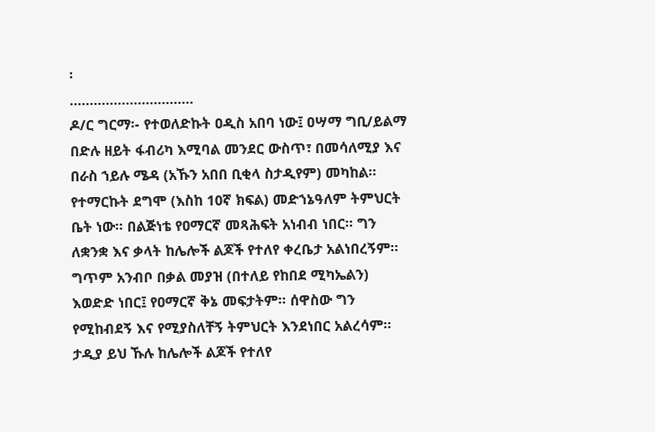፡
………………………….
ዶ/ር ግርማ፡- የተወለድኩት ዐዲስ አበባ ነው፤ ዐሣማ ግቢ/ይልማ በድሉ ዘይት ፋብሪካ እሚባል መንደር ውስጥ፣ በመሳለሚያ እና በራስ ኀይሉ ሜዳ (አኹን አበበ ቢቂላ ስታዲየም) መካከል። የተማርኩት ደግሞ (እስከ 10ኛ ክፍል) መድኀኔዓለም ትምህርት ቤት ነው። በልጅነቴ የዐማርኛ መጻሕፍት አነብብ ነበር። ግን ለቋንቋ እና ቃላት ከሌሎች ልጆች የተለየ ቀረቤታ አልነበረኝም። ግጥም አንብቦ በቃል መያዝ (በተለይ የከበደ ሚካኤልን) እወድድ ነበር፤ የዐማርኛ ቅኔ መፍታትም። ሰዋስው ግን የሚከብደኝ እና የሚያስለቸኝ ትምህርት እንደነበር አልረሳም። ታዲያ ይህ ኹሉ ከሌሎች ልጆች የተለየ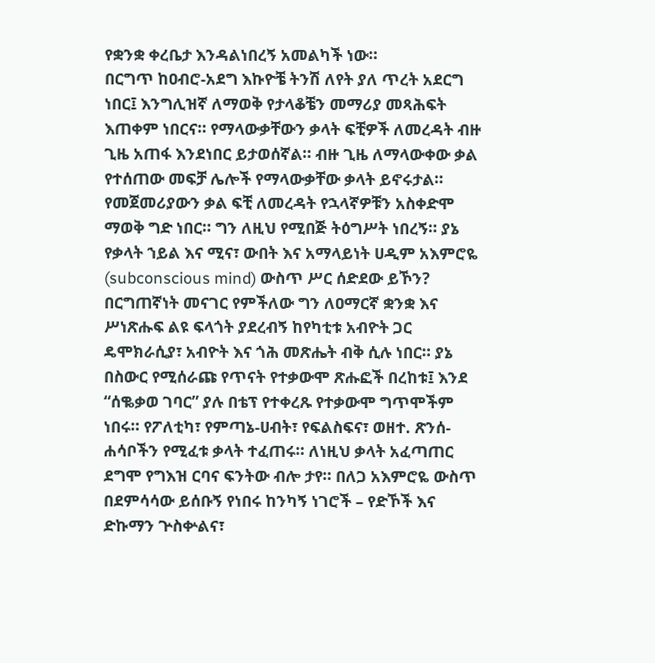የቋንቋ ቀረቤታ እንዳልነበረኝ አመልካች ነው።
በርግጥ ከዐብሮ-አደግ እኩዮቼ ትንሽ ለየት ያለ ጥረት አደርግ ነበር፤ እንግሊዝኛ ለማወቅ የታላቆቼን መማሪያ መጻሕፍት እጠቀም ነበርና። የማላውቃቸውን ቃላት ፍቺዎች ለመረዳት ብዙ ጊዜ አጠፋ እንደነበር ይታወሰኛል። ብዙ ጊዜ ለማላውቀው ቃል የተሰጠው መፍቻ ሌሎች የማላውቃቸው ቃላት ይኖሩታል። የመጀመሪያውን ቃል ፍቺ ለመረዳት የኋላኛዎቹን አስቀድሞ ማወቅ ግድ ነበር። ግን ለዚህ የሚበጅ ትዕግሥት ነበረኝ። ያኔ የቃላት ኀይል እና ሚና፣ ውበት እና አማላይነት ሀዲም አእምሮዬ (subconscious mind) ውስጥ ሥር ሰድደው ይኾን?
በርግጠኛነት መናገር የምችለው ግን ለዐማርኛ ቋንቋ እና ሥነጽሑፍ ልዩ ፍላጎት ያደረብኝ ከየካቲቱ አብዮት ጋር ዴሞክራሲያ፣ አብዮት እና ጎሕ መጽሔት ብቅ ሲሉ ነበር። ያኔ በስውር የሚሰራጩ የጥናት የተቃውሞ ጽሑፎች በረከቱ፤ እንደ “ሰቈቃወ ገባር” ያሉ በቴፕ የተቀረጹ የተቃውሞ ግጥሞችም ነበሩ። የፖለቲካ፣ የምጣኔ-ሀብት፣ የፍልስፍና፣ ወዘተ. ጽንሰ-ሐሳቦችን የሚፈቱ ቃላት ተፈጠሩ። ለነዚህ ቃላት አፈጣጠር ደግሞ የግእዝ ርባና ፍንትው ብሎ ታየ። በለጋ አእምሮዬ ውስጥ በደምሳሳው ይሰቡኝ የነበሩ ከንካኝ ነገሮች – የድኾች እና ድኩማን ጕስቍልና፣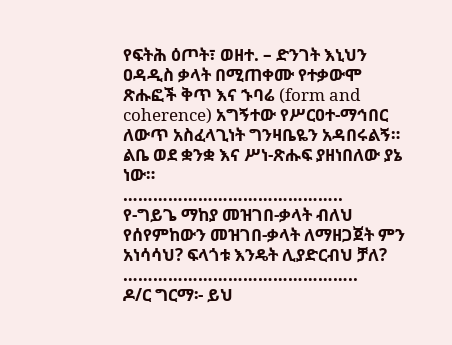የፍትሕ ዕጦት፣ ወዘተ. – ድንገት እኒህን ዐዳዲስ ቃላት በሚጠቀሙ የተቃውሞ ጽሑፎች ቅጥ እና ኁባሬ (form and coherence) አግኝተው የሥርዐተ-ማኅበር ለውጥ አስፈላጊነት ግንዛቤዬን አዳበሩልኝ። ልቤ ወደ ቋንቋ እና ሥነ-ጽሑፍ ያዘነበለው ያኔ ነው።
……………………………………..
የ-ግይጌ ማከያ መዝገበ-ቃላት ብለህ የሰየምከውን መዝገበ-ቃላት ለማዘጋጀት ምን አነሳሳህ? ፍላጎቱ እንዴት ሊያድርብህ ቻለ?
………………………………………..
ዶ/ር ግርማ፡- ይህ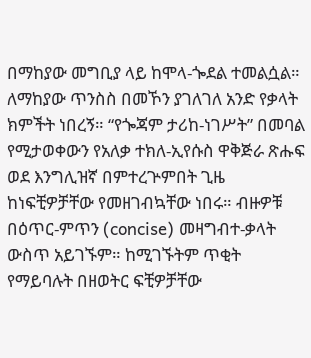በማከያው መግቢያ ላይ ከሞላ-ጐደል ተመልሷል። ለማከያው ጥንስስ በመኾን ያገለገለ አንድ የቃላት ክምችት ነበረኝ። “የጐጃም ታሪከ-ነገሥት” በመባል የሚታወቀውን የአለቃ ተክለ-ኢየሱስ ዋቅጅራ ጽሑፍ ወደ እንግሊዝኛ በምተረጕምበት ጊዜ ከነፍቺዎቻቸው የመዘገብኳቸው ነበሩ። ብዙዎቹ በዕጥር-ምጥን (concise) መዛግብተ-ቃላት ውስጥ አይገኙም። ከሚገኙትም ጥቂት የማይባሉት በዘወትር ፍቺዎቻቸው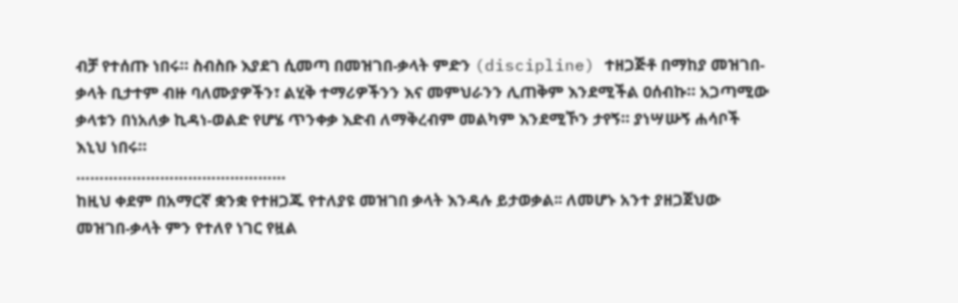ብቻ የተሰጡ ነበሩ። ስብስቡ እያደገ ሲመጣ በመዝገበ-ቃላት ምድን (discipline) ተዘጋጅቶ በማከያ መዝገበ-ቃላት ቢታተም ብዙ ባለሙያዎችን፣ ልሂቅ ተማሪዎችንን እና መምህራንን ሊጠቅም እንደሚችል ዐሰብኩ። አጋጣሚው ቃላቱን በነአለቃ ኪዳነ-ወልድ የሆሄ ጥንቀቃ እድብ ለማቅረብም መልካም እንደሚኾን ታየኝ። ያነሣሡኝ ሐሳቦች እኒህ ነበሩ።
………………………………………
ከዚህ ቀደም በአማርኛ ቋንቋ የተዘጋጁ የተለያዩ መዝገበ ቃላት እንዳሉ ይታወቃል፡፡ ለመሆኑ አንተ ያዘጋጀህው መዝገበ-ቃላት ምን የተለየ ነገር የዟል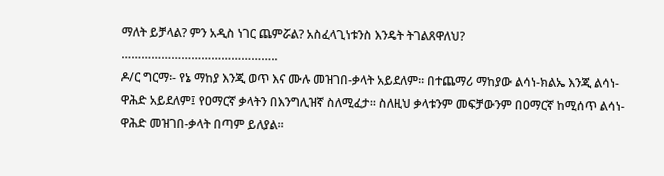ማለት ይቻላል? ምን አዲስ ነገር ጨምሯል? አስፈላጊነቱንስ እንዴት ትገልጸዋለህ?
………………………………………..
ዶ/ር ግርማ፡- የኔ ማከያ እንጂ ወጥ እና ሙሉ መዝገበ-ቃላት አይደለም። በተጨማሪ ማከያው ልሳነ-ክልኤ እንጂ ልሳነ-ዋሕድ አይደለም፤ የዐማርኛ ቃላትን በእንግሊዝኛ ስለሚፈታ። ስለዚህ ቃላቱንም መፍቻውንም በዐማርኛ ከሚሰጥ ልሳነ-ዋሕድ መዝገበ-ቃላት በጣም ይለያል።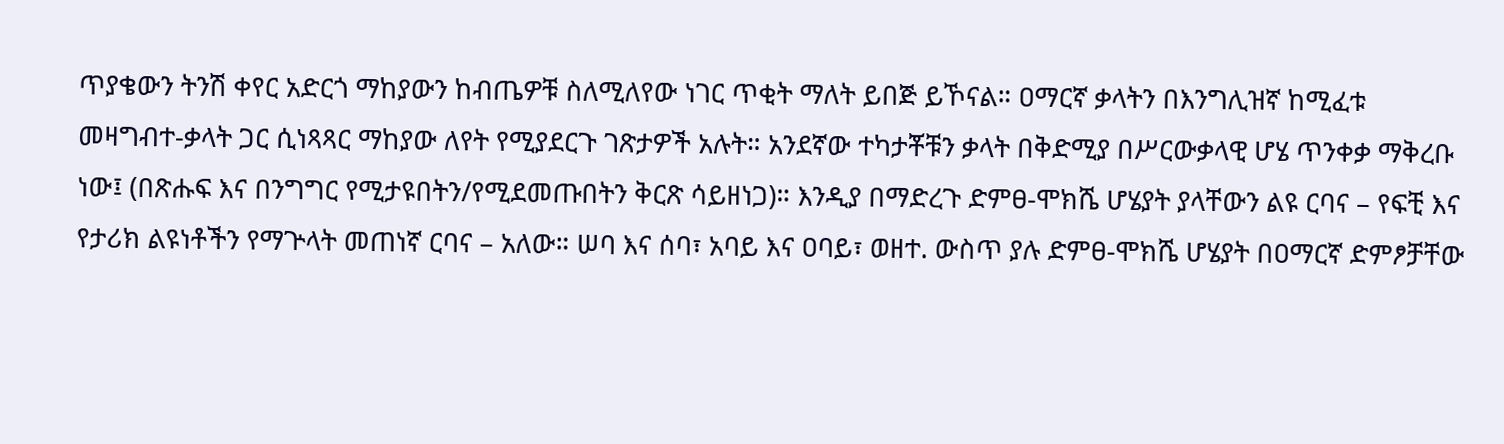ጥያቄውን ትንሽ ቀየር አድርጎ ማከያውን ከብጤዎቹ ስለሚለየው ነገር ጥቂት ማለት ይበጅ ይኾናል። ዐማርኛ ቃላትን በእንግሊዝኛ ከሚፈቱ መዛግብተ-ቃላት ጋር ሲነጻጻር ማከያው ለየት የሚያደርጉ ገጽታዎች አሉት። አንደኛው ተካታቾቹን ቃላት በቅድሚያ በሥርውቃላዊ ሆሄ ጥንቀቃ ማቅረቡ ነው፤ (በጽሑፍ እና በንግግር የሚታዩበትን/የሚደመጡበትን ቅርጽ ሳይዘነጋ)። እንዲያ በማድረጉ ድምፀ-ሞክሼ ሆሄያት ያላቸውን ልዩ ርባና – የፍቺ እና የታሪክ ልዩነቶችን የማጕላት መጠነኛ ርባና – አለው። ሠባ እና ሰባ፣ አባይ እና ዐባይ፣ ወዘተ. ውስጥ ያሉ ድምፀ-ሞክሼ ሆሄያት በዐማርኛ ድምፆቻቸው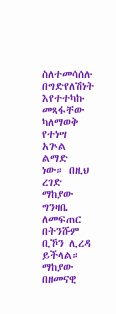ስለተመሳሰሉ በግድየለሽነት እየተተካኩ መጻፋቸው ካለማወቅ የተነሣ አጕል ልማድ ነው። በዚህ ረገድ ማከያው ግንዛቤ ለመፍጠር በትንሹም ቢኾን ሊረዳ ይችላል።
ማከያው በዘመናዊ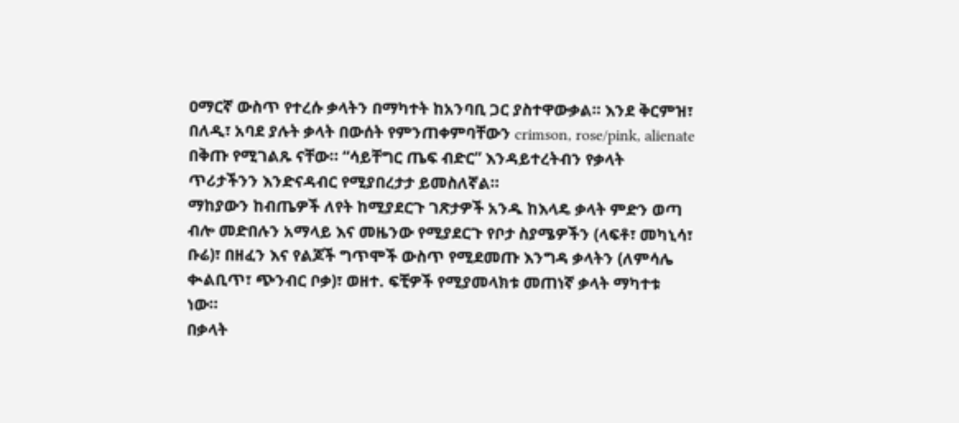ዐማርኛ ውስጥ የተረሱ ቃላትን በማካተት ከአንባቢ ጋር ያስተዋውቃል። እንደ ቅርምዝ፣ በለዲ፣ አባደ ያሉት ቃላት በውሰት የምንጠቀምባቸውን crimson, rose/pink, alienate በቅጡ የሚገልጹ ናቸው። “ሳይቸግር ጤፍ ብድር” እንዳይተረትብን የቃላት ጥሪታችንን እንድናዳብር የሚያበረታታ ይመስለኛል።
ማከያውን ከብጤዎች ለየት ከሚያደርጉ ገጽታዎች አንዱ ከእላዴ ቃላት ምድን ወጣ ብሎ መድበሉን አማላይ እና መዜንው የሚያደርጉ የቦታ ስያሜዎችን (ላፍቶ፣ መካኒሳ፣ ቡሬ)፣ በዘፈን እና የልጆች ግጥሞች ውስጥ የሚደመጡ እንግዳ ቃላትን (ለምሳሌ ቊልቢጥ፣ ጭንብር ቦቃ)፣ ወዘተ. ፍቺዎች የሚያመላክቱ መጠነኛ ቃላት ማካተቱ ነው።
በቃላት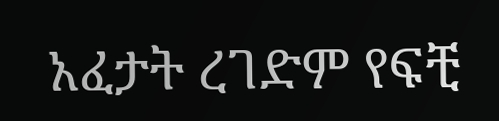አፈታት ረገድም የፍቺ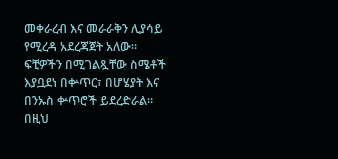መቀራረብ እና መራራቅን ሊያሳይ የሚረዳ አደረጃጀት አለው። ፍቺዎችን በሚገልጿቸው ስሜቶች እያቧደነ በቍጥር፣ በሆሄያት እና በንኡስ ቍጥሮች ይደረድራል። በዚህ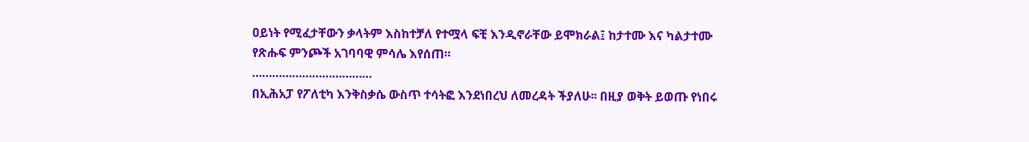ዐይነት የሚፈታቸውን ቃላትም እስከተቻለ የተሟላ ፍቺ እንዲኖራቸው ይሞክራል፤ ከታተሙ እና ካልታተሙ የጽሑፍ ምንጮች አገባባዊ ምሳሌ እየሰጠ።
………………………………
በኢሕአፓ የፖለቲካ እንቅስቃሴ ውስጥ ተሳትፎ እንደነበረህ ለመረዳት ችያለሁ፡፡ በዚያ ወቅት ይወጡ የነበሩ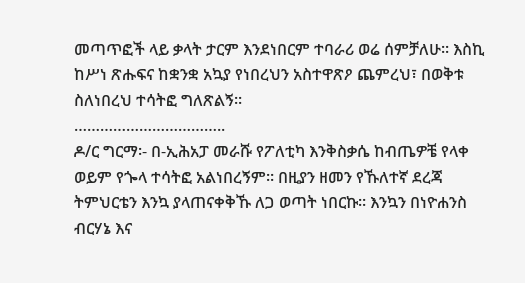መጣጥፎች ላይ ቃላት ታርም እንደነበርም ተባራሪ ወሬ ሰምቻለሁ፡፡ እስኪ ከሥነ ጽሑፍና ከቋንቋ አኳያ የነበረህን አስተዋጽዖ ጨምረህ፣ በወቅቱ ስለነበረህ ተሳትፎ ግለጽልኝ፡፡
……………………………..
ዶ/ር ግርማ፡- በ-ኢሕአፓ መራሹ የፖለቲካ እንቅስቃሴ ከብጤዎቼ የላቀ ወይም የጐላ ተሳትፎ አልነበረኝም። በዚያን ዘመን የኹለተኛ ደረጃ ትምህርቴን እንኳ ያላጠናቀቅኹ ለጋ ወጣት ነበርኩ። እንኳን በነዮሐንስ ብርሃኔ እና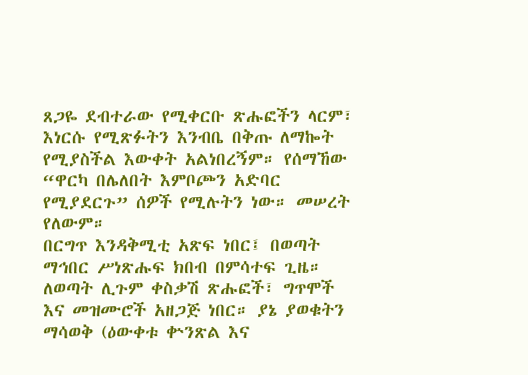ጸጋዬ ደብተራው የሚቀርቡ ጽሑፎችን ላርም፣ እነርሱ የሚጽፉትን እንብቤ በቅጡ ለማኰት የሚያስችል እውቀት አልነበረኝም። የሰማኸው “ዋርካ በሌለበት እምቦጮን አድባር የሚያደርጉ” ሰዎች የሚሉትን ነው። መሠረት የለውም።
በርግጥ እንዳቅሚቲ አጽፍ ነበር፤ በወጣት ማኅበር ሥነጽሑፍ ክበብ በምሳተፍ ጊዜ። ለወጣት ሊጉም ቀስቃሽ ጽሑፎች፣ ግጥሞች እና መዝሙሮች አዘጋጅ ነበር። ያኔ ያወቁትን ማሳወቅ (ዕውቀቱ ቍንጽል እና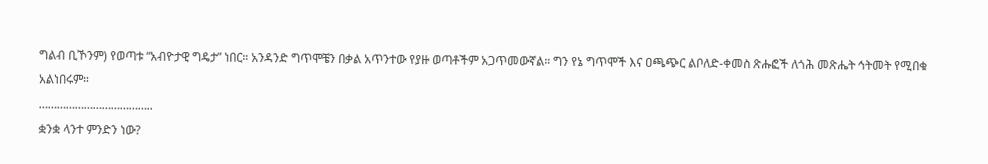ግልብ ቢኾንም) የወጣቱ “አብዮታዊ ግዴታ” ነበር። አንዳንድ ግጥሞቼን በቃል አጥንተው የያዙ ወጣቶችም አጋጥመውኛል። ግን የኔ ግጥሞች እና ዐጫጭር ልቦለድ-ቀመስ ጽሑፎች ለጎሕ መጽሔት ኅትመት የሚበቁ አልነበሩም።
………………………………..
ቋንቋ ላንተ ምንድን ነው?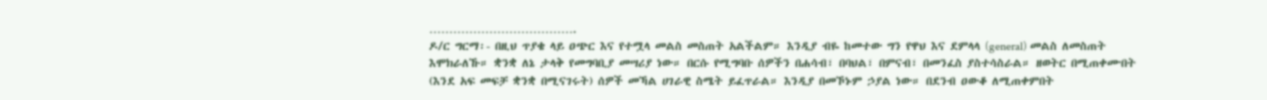……………………………….
ዶ/ር ግርማ፡- በዚህ ጥያቄ ላይ ዐጭር እና የተሟላ መልስ መስጠት አልችልም። እንዲያ ብዬ ከመተው ግን የዋህ እና ደምላላ (general) መልስ ለመስጠት እሞክራለኹ። ቋንቋ ለኔ ታላቅ የመግባቢያ መሣሪያ ነው። በርሱ የሚግባቡ ሰዎችን በሐሳብ፣ በባህል፣ በምናብ፣ በመንፈስ ያስተሳስራል። ዘወትር በሚጠቀሙበት (እንደ አፍ መፍቻ ቋንቋ በሚናገሩት) ሰዎች መኻል ሀገራዊ ስሜት ይፈጥራል። እንዲያ በመኾኑም ኃያል ነው። በደንብ ዐውቆ ለሚጠቀምበት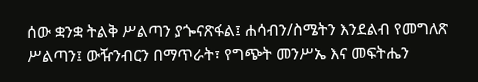ሰው ቋንቋ ትልቅ ሥልጣን ያጐናጽፋል፤ ሐሳብን/ስሜትን እንደልብ የመግለጽ ሥልጣን፤ ውዥንብርን በማጥራት፣ የግጭት መንሥኤ እና መፍትሔን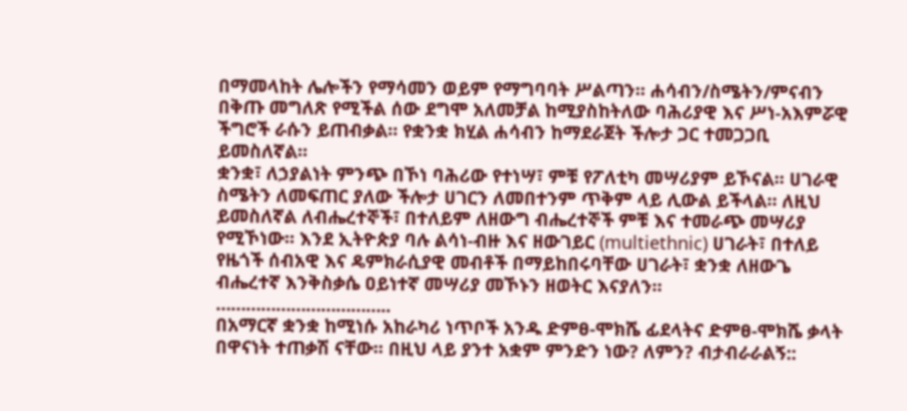በማመላከት ሌሎችን የማሳመን ወይም የማግባባት ሥልጣን። ሐሳብን/ስሜትን/ምናብን በቅጡ መግለጽ የሚችል ሰው ደግሞ አለመቻል ከሚያስከትለው ባሕሪያዊ እና ሥነ-አእምሯዊ ችግሮች ራሱን ይጠብቃል። የቋንቋ ክሂል ሐሳብን ከማደራጀት ችሎታ ጋር ተመጋጋቢ ይመስለኛል።
ቋንቋ፣ ለኃያልነት ምንጭ በኾነ ባሕሪው የተነሣ፣ ምቹ የፖለቲካ መሣሪያም ይኾናል። ሀገራዊ ስሜትን ለመፍጠር ያለው ችሎታ ሀገርን ለመበተንም ጥቅም ላይ ሊውል ይችላል። ለዚህ ይመስለኛል ለብሔረተኞች፣ በተለይም ለዘውግ ብሔረተኞች ምቹ እና ተመራጭ መሣሪያ የሚኾነው። እንደ ኢትዮጵያ ባሉ ልሳነ-ብዙ እና ዘውገይር (multiethnic) ሀገራት፣ በተለይ የዜጎች ሰብአዊ እና ዴምክራሲያዊ መብቶች በማይከበሩባቸው ሀገራት፣ ቋንቋ ለዘውጌ ብሔረተኛ እንቅስቃሴ ዐይነተኛ መሣሪያ መኾኑን ዘወትር እናያለን።
……………………………..
በአማርኛ ቋንቋ ከሚነሱ አከራካሪ ነጥቦች አንዱ ድምፀ-ሞክሼ ፊደላትና ድምፀ-ሞክሼ ቃላት በዋናነት ተጠቃሽ ናቸው፡፡ በዚህ ላይ ያንተ አቋም ምንድን ነው? ለምን? ብታብራራልኝ::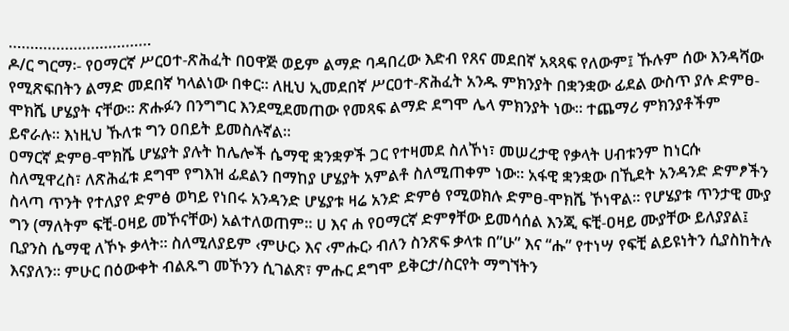……………………………
ዶ/ር ግርማ፡- የዐማርኛ ሥርዐተ-ጽሕፈት በዐዋጅ ወይም ልማድ ባዳበረው እድብ የጸና መደበኛ አጻጻፍ የለውም፤ ኹሉም ሰው እንዳሻው የሚጽፍበትን ልማድ መደበኛ ካላልነው በቀር። ለዚህ ኢመደበኛ ሥርዐተ-ጽሕፈት አንዱ ምክንያት በቋንቋው ፊደል ውስጥ ያሉ ድምፀ-ሞክሼ ሆሄያት ናቸው። ጽሑፉን በንግግር እንደሚደመጠው የመጻፍ ልማድ ደግሞ ሌላ ምክንያት ነው። ተጨማሪ ምክንያቶችም ይኖራሉ። እነዚህ ኹለቱ ግን ዐበይት ይመስሉኛል።
ዐማርኛ ድምፀ-ሞክሼ ሆሄያት ያሉት ከሌሎች ሴማዊ ቋንቋዎች ጋር የተዛመደ ስለኾነ፣ መሠረታዊ የቃላት ሀብቱንም ከነርሱ ስለሚዋረስ፣ ለጽሕፈቱ ደግሞ የግእዝ ፊደልን በማከያ ሆሄያት አምልቶ ስለሚጠቀም ነው። አፋዊ ቋንቋው በኺደት አንዳንድ ድምፆችን ስላጣ ጥንት የተለያየ ድምፅ ወካይ የነበሩ አንዳንድ ሆሄያቱ ዛሬ አንድ ድምፅ የሚወክሉ ድምፀ-ሞክሼ ኾነዋል። የሆሄያቱ ጥንታዊ ሙያ ግን (ማለትም ፍቺ-ዐዛይ መኾናቸው) አልተለወጠም። ሀ እና ሐ የዐማርኛ ድምፃቸው ይመሳሰል እንጂ ፍቺ-ዐዛይ ሙያቸው ይለያያል፤ ቢያንስ ሴማዊ ለኾኑ ቃላት። ስለሚለያይም ‹ምሁር› እና ‹ምሑር› ብለን ስንጽፍ ቃላቱ በ”ሁ” እና “ሑ” የተነሣ የፍቺ ልይዩነትን ሲያስከትሉ እናያለን። ምሁር በዕውቀት ብልጹግ መኾንን ሲገልጽ፣ ምሑር ደግሞ ይቅርታ/ስርየት ማግኘትን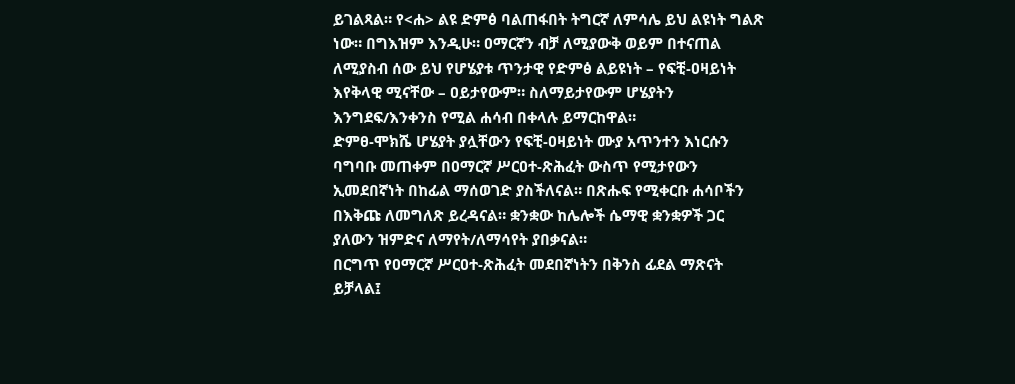ይገልጻል። የ<ሐ> ልዩ ድምፅ ባልጠፋበት ትግርኛ ለምሳሌ ይህ ልዩነት ግልጽ ነው። በግእዝም እንዲሁ። ዐማርኛን ብቻ ለሚያውቅ ወይም በተናጠል ለሚያስብ ሰው ይህ የሆሄያቱ ጥንታዊ የድምፅ ልይዩነት – የፍቺ-ዐዛይነት እየቅላዊ ሚናቸው – ዐይታየውም። ስለማይታየውም ሆሄያትን እንግደፍ/እንቀንስ የሚል ሐሳብ በቀላሉ ይማርከዋል።
ድምፀ-ሞክሼ ሆሄያት ያሏቸውን የፍቺ-ዐዛይነት ሙያ አጥንተን እነርሱን ባግባቡ መጠቀም በዐማርኛ ሥርዐተ-ጽሕፈት ውስጥ የሚታየውን ኢመደበኛነት በከፊል ማሰወገድ ያስችለናል። በጽሑፍ የሚቀርቡ ሐሳቦችን በእቅጩ ለመግለጽ ይረዳናል። ቋንቋው ከሌሎች ሴማዊ ቋንቋዎች ጋር ያለውን ዝምድና ለማየት/ለማሳየት ያበቃናል።
በርግጥ የዐማርኛ ሥርዐተ-ጽሕፈት መደበኛነትን በቅንስ ፊደል ማጽናት ይቻላል፤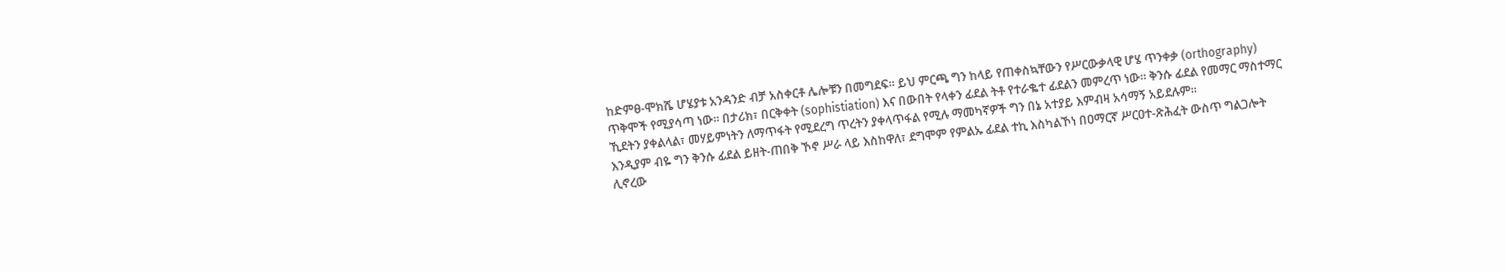ከድምፀ-ሞክሼ ሆሄያቱ አንዳንድ ብቻ አስቀርቶ ሌሎቹን በመግደፍ። ይህ ምርጫ ግን ከላይ የጠቀስኳቸውን የሥርውቃላዊ ሆሄ ጥንቀቃ (orthography) ጥቅሞች የሚያሳጣ ነው። በታሪክ፣ በርቅቀት (sophistiation) እና በውበት የላቀን ፊደል ትቶ የተራቈተ ፊደልን መምረጥ ነው። ቅንሱ ፊደል የመማር ማስተማር ኺደትን ያቀልላል፣ መሃይምነትን ለማጥፋት የሚደረግ ጥረትን ያቀላጥፋል የሚሉ ማመካኛዎች ግን በኔ አተያይ እምብዛ አሳማኝ አይደሉም።
እንዲያም ብዬ ግን ቅንሱ ፊደል ይዘት-ጠበቅ ኾኖ ሥራ ላይ እስከዋለ፣ ደግሞም የምልኡ ፊደል ተኪ እስካልኾነ በዐማርኛ ሥርዐተ-ጽሕፈት ውስጥ ግልጋሎት ሊኖረው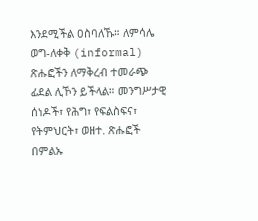እንደሚችል ዐስባለኹ። ለምሳሌ ወግ-ለቀቅ (informal) ጽሑፎችን ለማቅረብ ተመራጭ ፊደል ሊኾን ይችላል። መንግሥታዊ ሰነዶች፣ የሕግ፣ የፍልስፍና፣ የትምህርት፣ ወዘተ. ጽሑፎች በምልኡ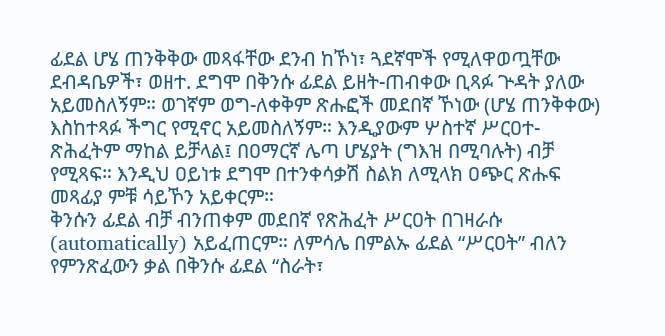ፊደል ሆሄ ጠንቅቅው መጻፋቸው ደንብ ከኾነ፣ ጓደኛሞች የሚለዋወጧቸው ደብዳቤዎች፣ ወዘተ. ደግሞ በቅንሱ ፊደል ይዘት-ጠብቀው ቢጻፉ ጕዳት ያለው አይመስለኝም። ወገኛም ወግ-ለቀቅም ጽሑፎች መደበኛ ኾነው (ሆሄ ጠንቅቀው) እስከተጻፉ ችግር የሚኖር አይመስለኝም። እንዲያውም ሦስተኛ ሥርዐተ-ጽሕፈትም ማከል ይቻላል፤ በዐማርኛ ሌጣ ሆሄያት (ግእዝ በሚባሉት) ብቻ የሚጻፍ። እንዲህ ዐይነቱ ደግሞ በተንቀሳቃሽ ስልክ ለሚላክ ዐጭር ጽሑፍ መጻፊያ ምቹ ሳይኾን አይቀርም።
ቅንሱን ፊደል ብቻ ብንጠቀም መደበኛ የጽሕፈት ሥርዐት በገዛራሱ (automatically) አይፈጠርም። ለምሳሌ በምልኡ ፊደል “ሥርዐት” ብለን የምንጽፈውን ቃል በቅንሱ ፊደል “ስራት፣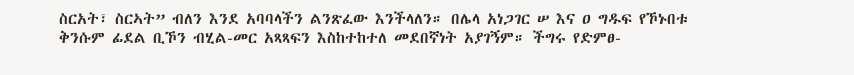ስርአት፣ ስርኣት” ብለን እንደ አባባላችን ልንጽፈው እንችላለን። በሌላ አነጋገር ሠ እና ዐ ግዱፍ የኾኑበቱ ቅንሱም ፊደል ቢኾን ብሂል-መር አጻጻፍን እስከተከተለ መደበኛነት አያገኝም። ችግሩ የድምፀ-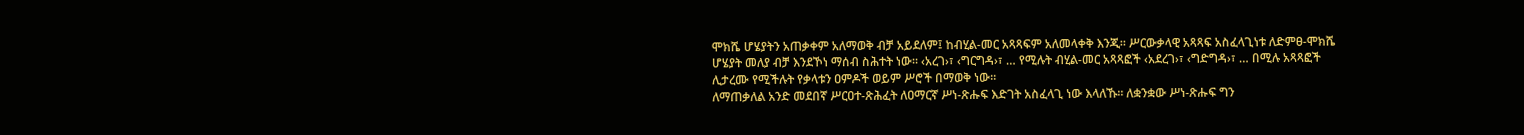ሞክሼ ሆሄያትን አጠቃቀም አለማወቅ ብቻ አይደለም፤ ከብሂል-መር አጻጻፍም አለመላቀቅ እንጂ። ሥርውቃላዊ አጻጻፍ አስፈላጊነቱ ለድምፀ-ሞክሼ ሆሄያት መለያ ብቻ እንደኾነ ማሰብ ስሕተት ነው። ‹አረገ›፣ ‹ግርግዳ›፣ … የሚሉት ብሂል-መር አጻጻፎች ‹አደረገ›፣ ‹ግድግዳ›፣ … በሚሉ አጻጻፎች ሊታረሙ የሚችሉት የቃላቱን ዐምዶች ወይም ሥሮች በማወቅ ነው።
ለማጠቃለል አንድ መደበኛ ሥርዐተ-ጽሕፈት ለዐማርኛ ሥነ-ጽሑፍ እድገት አስፈላጊ ነው እላለኹ። ለቋንቋው ሥነ-ጽሑፍ ግን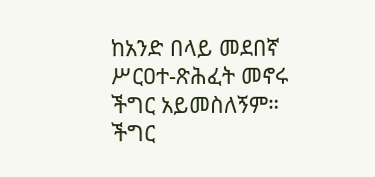ከአንድ በላይ መደበኛ ሥርዐተ-ጽሕፈት መኖሩ ችግር አይመስለኝም። ችግር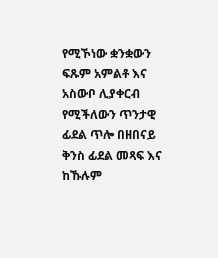የሚኾነው ቋንቋውን ፍጹም አምልቶ እና አስውቦ ሊያቀርብ የሚችለውን ጥንታዊ ፊደል ጥሎ በዘበናይ ቅንስ ፊደል መጻፍ እና ከኹሉም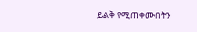ይልቅ የሚጠቀሙበትን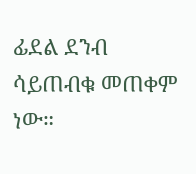ፊደል ደንብ ሳይጠብቁ መጠቀም ነው።